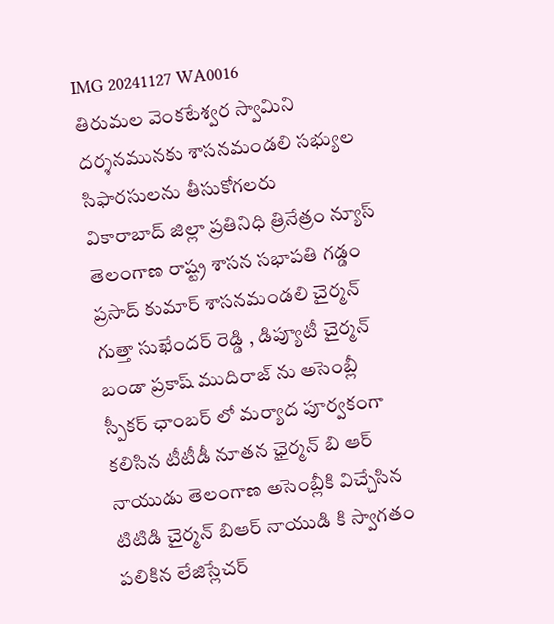IMG 20241127 WA0016
తిరుమల వెంకటేశ్వర స్వామిని దర్శనమునకు శాసనమండలి సభ్యుల సిఫారసులను తీసుకోగలరు
వికారాబాద్ జిల్లా ప్రతినిధి త్రినేత్రం న్యూస్ తెలంగాణ రాష్ట్ర శాసన సభాపతి గడ్డం ప్రసాద్ కుమార్ శాసనమండలి చైర్మన్ గుత్తా సుఖేందర్ రెడ్డి , డిప్యూటీ చైర్మన్ బండా ప్రకాష్ ముదిరాజ్ ను అసెంబ్లీ స్పీకర్ ఛాంబర్ లో మర్యాద పూర్వకంగా కలిసిన టీటీడీ నూతన ఛైర్మన్ బి ఆర్ నాయుడు తెలంగాణ అసెంబ్లీకి విచ్చేసిన టిటిడి చైర్మన్ బిఆర్ నాయుడి కి స్వాగతం పలికిన లేజిస్లేచర్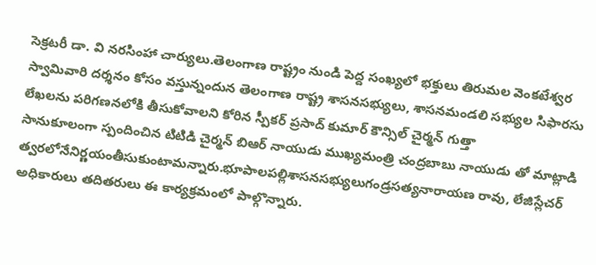సెక్రటరీ డా. వి నరసింహా చార్యులు.తెలంగాణ రాష్ట్రం నుండి పెద్ద సంఖ్యలో భక్తులు తిరుమల వెంకటేశ్వర స్వామివారి దర్శనం కోసం వస్తున్నందున తెలంగాణ రాష్ట్ర శాసనసభ్యులు, శాసనమండలి సభ్యుల సిఫారసు లేఖలను పరిగణనలోకి తీసుకోవాలని కోరిన స్పీకర్ ప్రసాద్ కుమార్ కౌన్సిల్ చైర్మన్ గుత్తా
సానుకూలంగా స్పందించిన టిటిడి చైర్మన్ బిఆర్ నాయుడు ముఖ్యమంత్రి చంద్రబాబు నాయుడు తో మాట్లాడి త్వరలోనేనిర్ణయంతీసుకుంటామన్నారు.భూపాలపల్లిశాసనసభ్యులుగండ్రసత్యనారాయణ రావు, లేజిస్లేచర్ అధికారులు తదితరులు ఈ కార్యక్రమంలో పాల్గొన్నారు.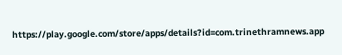https://play.google.com/store/apps/details?id=com.trinethramnews.app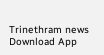Trinethram news
Download App